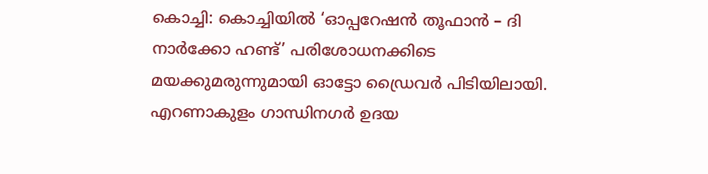കൊച്ചി: കൊച്ചിയിൽ ‘ഓപ്പറേഷൻ തൂഫാൻ – ദി നാർക്കോ ഹണ്ട്’ പരിശോധനക്കിടെ മയക്കുമരുന്നുമായി ഓട്ടോ ഡ്രൈവർ പിടിയിലായി. എറണാകുളം ഗാന്ധിനഗർ ഉദയ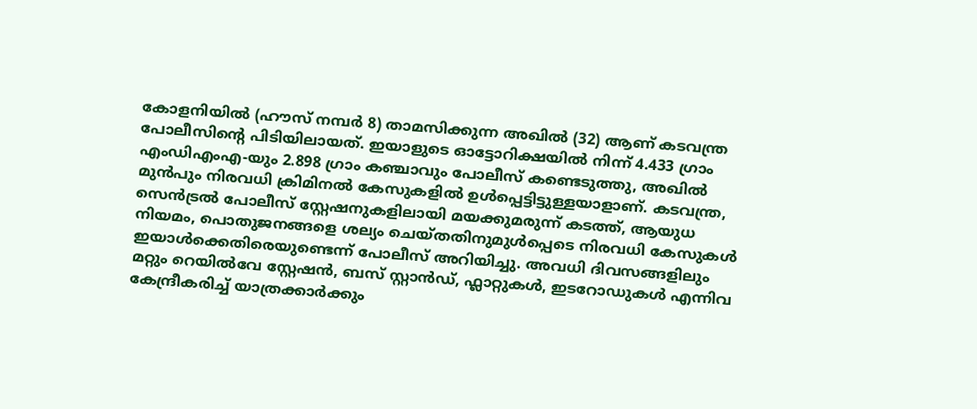കോളനിയിൽ (ഹൗസ് നമ്പർ 8) താമസിക്കുന്ന അഖിൽ (32) ആണ് കടവന്ത്ര പോലീസിന്റെ പിടിയിലായത്. ഇയാളുടെ ഓട്ടോറിക്ഷയിൽ നിന്ന് 4.433 ഗ്രാം എംഡിഎംഎ-യും 2.898 ഗ്രാം കഞ്ചാവും പോലീസ് കണ്ടെടുത്തു, അഖിൽ മുൻപും നിരവധി ക്രിമിനൽ കേസുകളിൽ ഉൾപ്പെട്ടിട്ടുള്ളയാളാണ്. കടവന്ത്ര, സെൻട്രൽ പോലീസ് സ്റ്റേഷനുകളിലായി മയക്കുമരുന്ന് കടത്ത്, ആയുധ നിയമം, പൊതുജനങ്ങളെ ശല്യം ചെയ്തതിനുമുൾപ്പെടെ നിരവധി കേസുകൾ ഇയാൾക്കെതിരെയുണ്ടെന്ന് പോലീസ് അറിയിച്ചു. അവധി ദിവസങ്ങളിലും മറ്റും റെയിൽവേ സ്റ്റേഷൻ, ബസ് സ്റ്റാൻഡ്, ഫ്ലാറ്റുകൾ, ഇടറോഡുകൾ എന്നിവ കേന്ദ്രീകരിച്ച് യാത്രക്കാർക്കും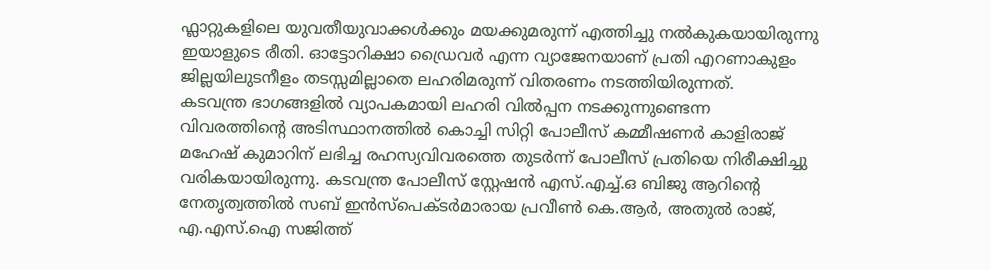ഫ്ലാറ്റുകളിലെ യുവതീയുവാക്കൾക്കും മയക്കുമരുന്ന് എത്തിച്ചു നൽകുകയായിരുന്നു ഇയാളുടെ രീതി. ഓട്ടോറിക്ഷാ ഡ്രൈവർ എന്ന വ്യാജേനയാണ് പ്രതി എറണാകുളം ജില്ലയിലുടനീളം തടസ്സമില്ലാതെ ലഹരിമരുന്ന് വിതരണം നടത്തിയിരുന്നത്.
കടവന്ത്ര ഭാഗങ്ങളിൽ വ്യാപകമായി ലഹരി വിൽപ്പന നടക്കുന്നുണ്ടെന്ന വിവരത്തിൻ്റെ അടിസ്ഥാനത്തിൽ കൊച്ചി സിറ്റി പോലീസ് കമ്മീഷണർ കാളിരാജ് മഹേഷ് കുമാറിന് ലഭിച്ച രഹസ്യവിവരത്തെ തുടർന്ന് പോലീസ് പ്രതിയെ നിരീക്ഷിച്ചു വരികയായിരുന്നു. കടവന്ത്ര പോലീസ് സ്റ്റേഷൻ എസ്.എച്ച്.ഒ ബിജു ആറിന്റെ നേതൃത്വത്തിൽ സബ് ഇൻസ്പെക്ടർമാരായ പ്രവീൺ കെ.ആർ, അതുൽ രാജ്, എ.എസ്.ഐ സജിത്ത്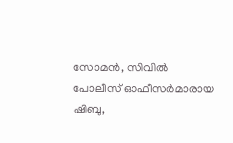സോമൻ, സിവിൽ പോലീസ് ഓഫീസർമാരായ ഷിബു,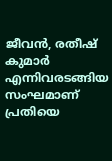ജീവൻ, രതീഷ് കുമാർ എന്നിവരടങ്ങിയ സംഘമാണ് പ്രതിയെ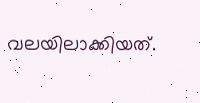വലയിലാക്കിയത്.